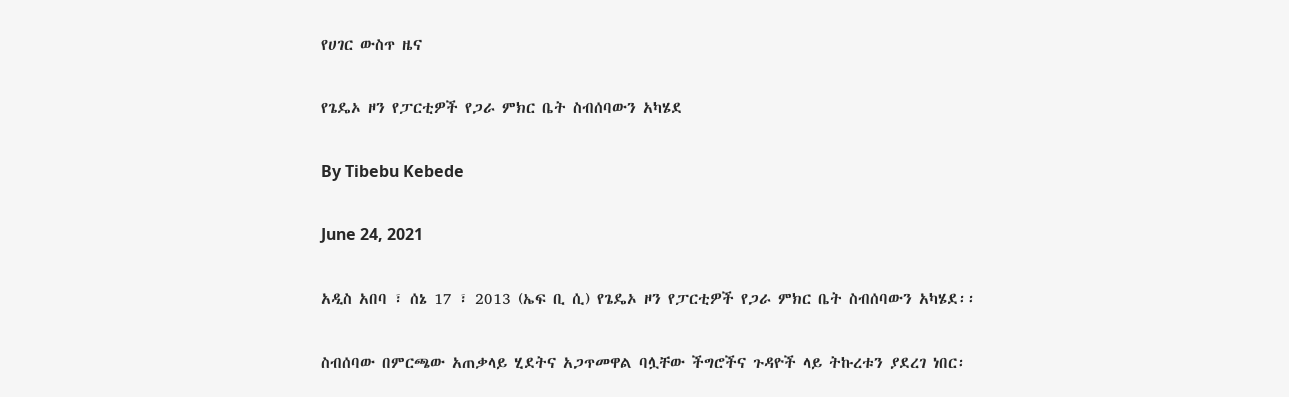የሀገር ውስጥ ዜና

የጌዴኦ ዞን የፓርቲዎች የጋራ ምክር ቤት ስብሰባውን አካሄደ

By Tibebu Kebede

June 24, 2021

አዲስ አበባ ፣ ሰኔ 17 ፣ 2013 (ኤፍ ቢ ሲ) የጌዴኦ ዞን የፓርቲዎች የጋራ ምክር ቤት ስብሰባውን አካሄደ፡፡

ስብሰባው በምርጫው አጠቃላይ ሂደትና አጋጥመዋል ባሏቸው ችግሮችና ጉዳዮች ላይ ትኩረቱን ያደረገ ነበር፡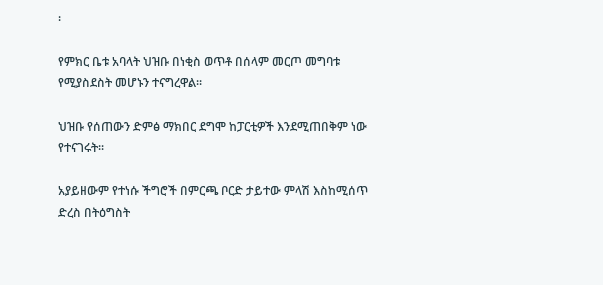፡

የምክር ቤቱ አባላት ህዝቡ በነቂስ ወጥቶ በሰላም መርጦ መግባቱ የሚያስደስት መሆኑን ተናግረዋል፡፡

ህዝቡ የሰጠውን ድምፅ ማክበር ደግሞ ከፓርቲዎች እንደሚጠበቅም ነው የተናገሩት፡፡

አያይዘውም የተነሱ ችግሮች በምርጫ ቦርድ ታይተው ምላሽ እስከሚሰጥ ድረስ በትዕግስት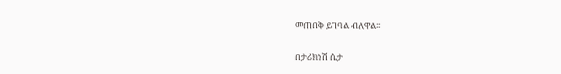መጠበቅ ይገባል ብለዋል፡፡

በታሪክነሽ ሴታ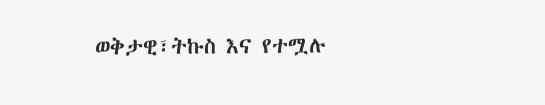ወቅታዊ፣ትኩስ እና የተሟሉ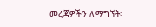መረጃዎችን ለማግኘት፡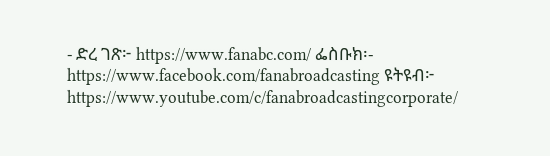- ድረ ገጽ፦ https://www.fanabc.com/ ፌስቡክ፡- https://www.facebook.com/fanabroadcasting ዩትዩብ፦ https://www.youtube.com/c/fanabroadcastingcorporate/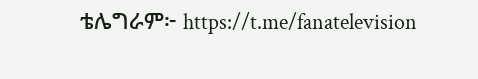ቴሌግራም፦ https://t.me/fanatelevision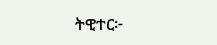ትዊተር፦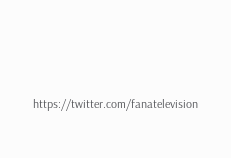https://twitter.com/fanatelevision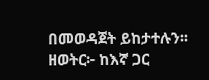በመወዳጀት ይከታተሉን፡፡ ዘወትር፦ ከእኛ ጋር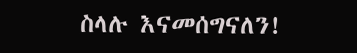ስላሉ እናመሰግናለን!